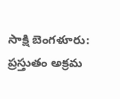సాక్షి బెంగళూరు: ప్రస్తుతం అక్రమ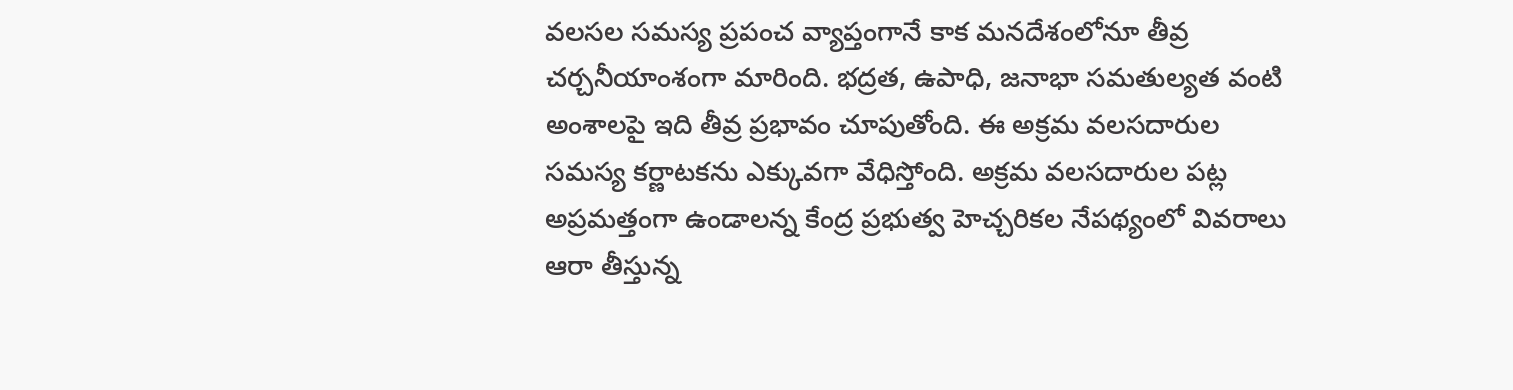వలసల సమస్య ప్రపంచ వ్యాప్తంగానే కాక మనదేశంలోనూ తీవ్ర చర్చనీయాంశంగా మారింది. భద్రత, ఉపాధి, జనాభా సమతుల్యత వంటి అంశాలపై ఇది తీవ్ర ప్రభావం చూపుతోంది. ఈ అక్రమ వలసదారుల సమస్య కర్ణాటకను ఎక్కువగా వేధిస్తోంది. అక్రమ వలసదారుల పట్ల అప్రమత్తంగా ఉండాలన్న కేంద్ర ప్రభుత్వ హెచ్చరికల నేపథ్యంలో వివరాలు ఆరా తీస్తున్న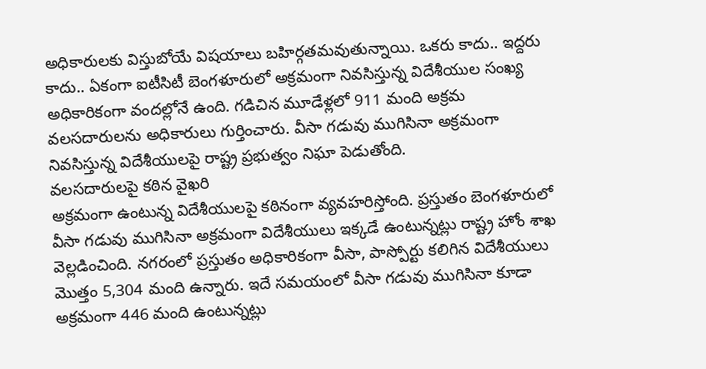అధికారులకు విస్తుబోయే విషయాలు బహిర్గతమవుతున్నాయి. ఒకరు కాదు.. ఇద్దరు కాదు.. ఏకంగా ఐటీసిటీ బెంగళూరులో అక్రమంగా నివసిస్తున్న విదేశీయుల సంఖ్య అధికారికంగా వందల్లోనే ఉంది. గడిచిన మూడేళ్లలో 911 మంది అక్రమ వలసదారులను అధికారులు గుర్తించారు. వీసా గడువు ముగిసినా అక్రమంగా నివసిస్తున్న విదేశీయులపై రాష్ట్ర ప్రభుత్వం నిఘా పెడుతోంది.
వలసదారులపై కఠిన వైఖరి
అక్రమంగా ఉంటున్న విదేశీయులపై కఠినంగా వ్యవహరిస్తోంది. ప్రస్తుతం బెంగళూరులో వీసా గడువు ముగిసినా అక్రమంగా విదేశీయులు ఇక్కడే ఉంటున్నట్లు రాష్ట్ర హోం శాఖ వెల్లడించింది. నగరంలో ప్రస్తుతం అధికారికంగా వీసా, పాస్పోర్టు కలిగిన విదేశీయులు మొత్తం 5,304 మంది ఉన్నారు. ఇదే సమయంలో వీసా గడువు ముగిసినా కూడా అక్రమంగా 446 మంది ఉంటున్నట్లు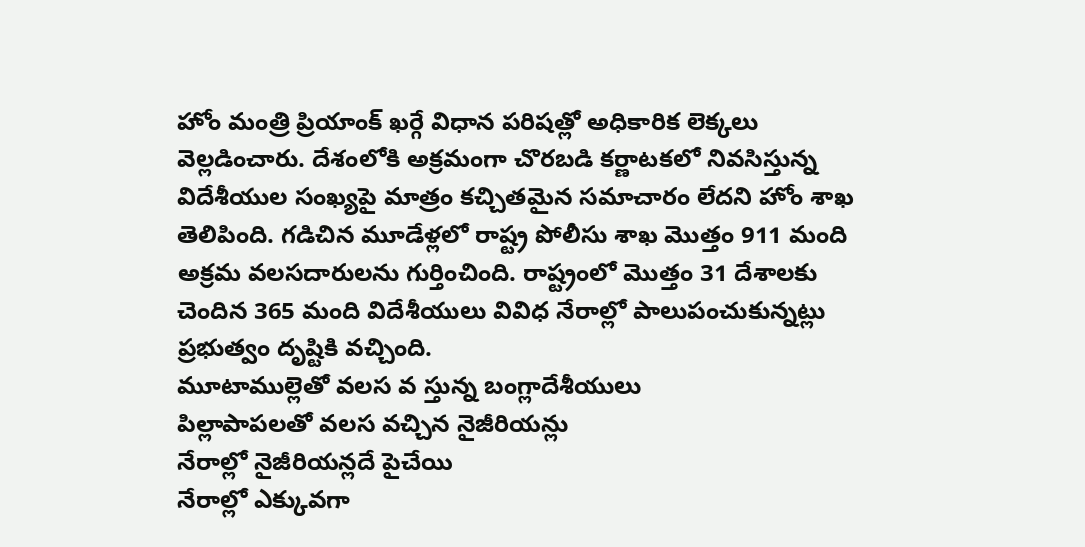హోం మంత్రి ప్రియాంక్ ఖర్గే విధాన పరిషత్లో అధికారిక లెక్కలు వెల్లడించారు. దేశంలోకి అక్రమంగా చొరబడి కర్ణాటకలో నివసిస్తున్న విదేశీయుల సంఖ్యపై మాత్రం కచ్చితమైన సమాచారం లేదని హోం శాఖ తెలిపింది. గడిచిన మూడేళ్లలో రాష్ట్ర పోలీసు శాఖ మొత్తం 911 మంది అక్రమ వలసదారులను గుర్తించింది. రాష్ట్రంలో మొత్తం 31 దేశాలకు చెందిన 365 మంది విదేశీయులు వివిధ నేరాల్లో పాలుపంచుకున్నట్లు ప్రభుత్వం దృష్టికి వచ్చింది.
మూటాముల్లెతో వలస వ స్తున్న బంగ్లాదేశీయులు
పిల్లాపాపలతో వలస వచ్చిన నైజీరియన్లు
నేరాల్లో నైజీరియన్లదే పైచేయి
నేరాల్లో ఎక్కువగా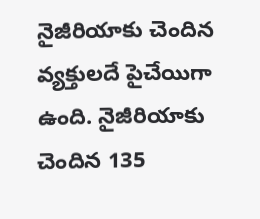నైజీరియాకు చెందిన వ్యక్తులదే పైచేయిగా ఉంది. నైజీరియాకు చెందిన 135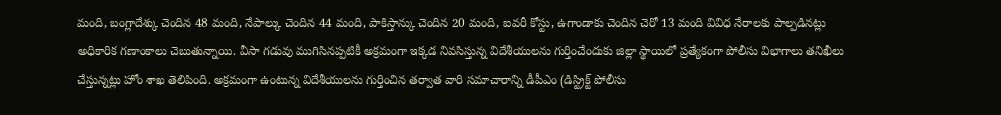మంది, బంగ్లాదేశ్కు చెందిన 48 మంది, నేపాల్కు చెందిన 44 మంది, పాకిస్తాన్కు చెందిన 20 మంది, ఐవరీ కోస్టు, ఉగాండాకు చెందిన చెరో 13 మంది వివిధ నేరాలకు పాల్పడినట్లు అధికారిక గణాంకాలు చెబుతున్నాయి. వీసా గడువు ముగిసినప్పటికీ అక్రమంగా ఇక్కడ నివసిస్తున్న విదేశీయులను గుర్తించేందుకు జిల్లా స్థాయిలో ప్రత్యేకంగా పోలీసు విభాగాలు తనిఖీలు చేస్తున్నట్లు హోం శాఖ తెలిపింది. అక్రమంగా ఉంటున్న విదేశీయులను గుర్తించిన తర్వాత వారి సమాచారాన్ని డీపీఎం (డిస్ట్రిక్ట్ పోలీసు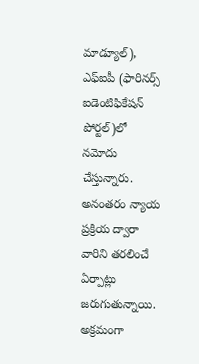మాడ్యూల్), ఎఫ్ఐపీ (ఫారినర్స్ ఐడెంటిఫికేషన్ పోర్టల్)లో నమోదు చేస్తున్నారు. అనంతరం న్యాయ ప్రక్రియ ద్వారా వారిని తరలించే ఏర్పాట్లు జరుగుతున్నాయి. అక్రమంగా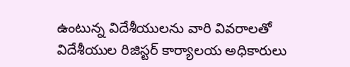ఉంటున్న విదేశీయులను వారి వివరాలతో విదేశీయుల రిజిస్టర్ కార్యాలయ అధికారులు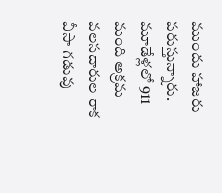ముందు హాజరు పరుస్తున్నారు.
మూడేళ్లలో 911 మంది అక్రమ వలసదారుల రాక
వీసా గడువు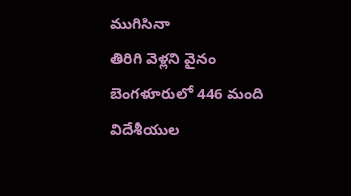ముగిసినా
తిరిగి వెళ్లని వైనం
బెంగళూరులో 446 మంది
విదేశీయుల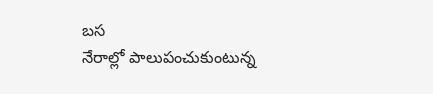బస
నేరాల్లో పాలుపంచుకుంటున్న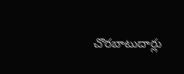చొరబాటుదార్లు